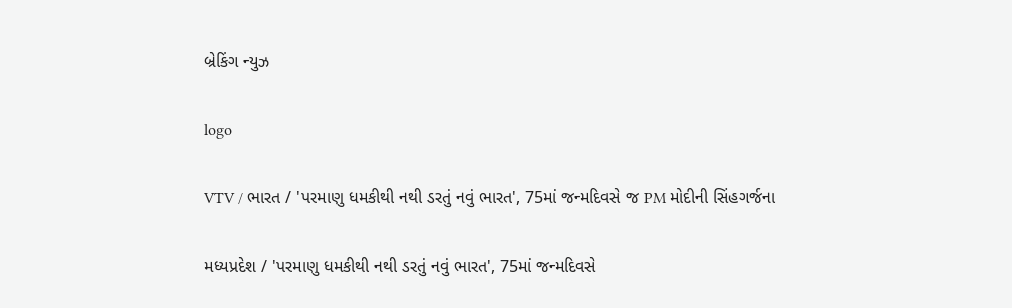બ્રેકિંગ ન્યુઝ

logo

VTV / ભારત / 'પરમાણુ ધમકીથી નથી ડરતું નવું ભારત', 75માં જન્મદિવસે જ PM મોદીની સિંહગર્જના

મધ્યપ્રદેશ / 'પરમાણુ ધમકીથી નથી ડરતું નવું ભારત', 75માં જન્મદિવસે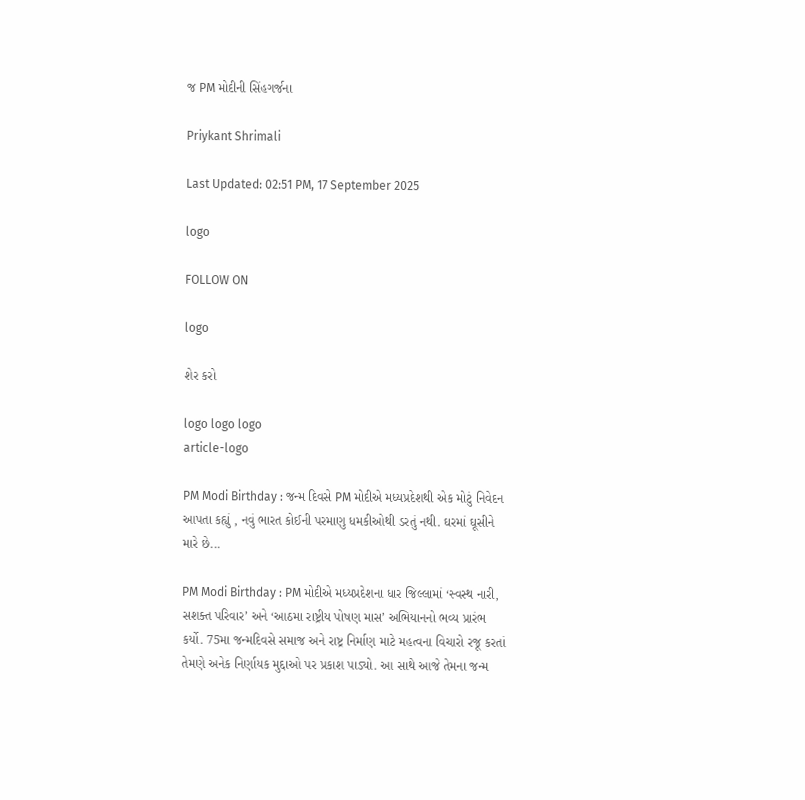જ PM મોદીની સિંહગર્જના

Priykant Shrimali

Last Updated: 02:51 PM, 17 September 2025

logo

FOLLOW ON

logo

શેર કરો

logo logo logo
article-logo

PM Modi Birthday : જન્મ દિવસે PM મોદીએ મધ્યપ્રદેશથી એક મોટું નિવેદન આપતા કહ્યું , નવું ભારત કોઈની પરમાણુ ધમકીઓથી ડરતું નથી. ઘરમાં ઘૂસીને મારે છે...

PM Modi Birthday : PM મોદીએ મધ્યપ્રદેશના ધાર જિલ્લામાં ‘સ્વસ્થ નારી, સશક્ત પરિવાર’ અને ‘આઠમા રાષ્ટ્રીય પોષણ માસ’ અભિયાનનો ભવ્ય પ્રારંભ કર્યો. 75મા જન્મદિવસે સમાજ અને રાષ્ટ્ર નિર્માણ માટે મહત્વના વિચારો રજૂ કરતાં તેમણે અનેક નિર્ણાયક મુદ્દાઓ પર પ્રકાશ પાડ્યો. આ સાથે આજે તેમના જન્મ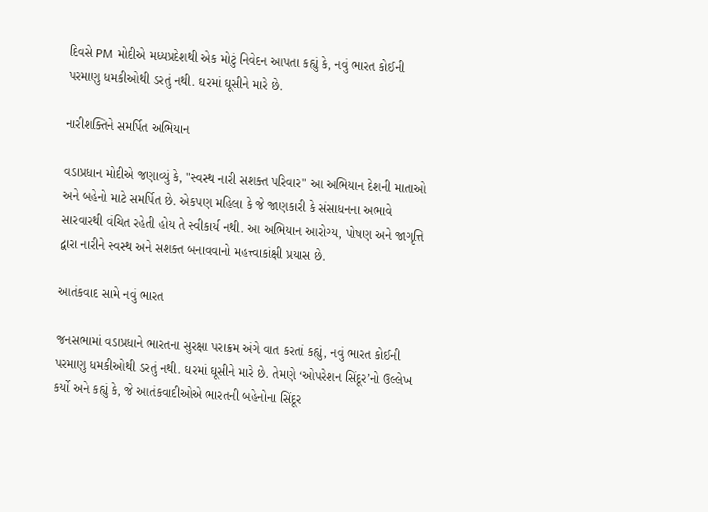દિવસે PM મોદીએ મધ્યપ્રદેશથી એક મોટું નિવેદન આપતા કહ્યું કે, નવું ભારત કોઈની પરમાણુ ધમકીઓથી ડરતું નથી. ઘરમાં ઘૂસીને મારે છે.

નારીશક્તિને સમર્પિત અભિયાન

વડાપ્રધાન મોદીએ જણાવ્યું કે, "સ્વસ્થ નારી સશક્ત પરિવાર" આ અભિયાન દેશની માતાઓ અને બહેનો માટે સમર્પિત છે. એકપણ મહિલા કે જે જાણકારી કે સંસાધનના અભાવે સારવારથી વંચિત રહેતી હોય તે સ્વીકાર્ય નથી. આ અભિયાન આરોગ્ય, પોષણ અને જાગૃત્તિ દ્વારા નારીને સ્વસ્થ અને સશક્ત બનાવવાનો મહત્ત્વાકાંક્ષી પ્રયાસ છે.

આતંકવાદ સામે નવું ભારત

જનસભામાં વડાપ્રધાને ભારતના સુરક્ષા પરાક્રમ અંગે વાત કરતાં કહ્યું, નવું ભારત કોઈની પરમાણુ ધમકીઓથી ડરતું નથી. ઘરમાં ઘૂસીને મારે છે. તેમણે ‘ઓપરેશન સિંદૂર’નો ઉલ્લેખ કર્યો અને કહ્યું કે, જે આતંકવાદીઓએ ભારતની બહેનોના સિંદૂર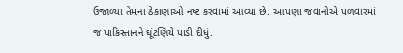ઉજાળ્યા તેમના ઠેકાણાઓ નષ્ટ કરવામાં આવ્યા છે. આપણા જવાનોએ પળવારમાં જ પાકિસ્તાનને ઘૂંટણિયે પાડી દીધું.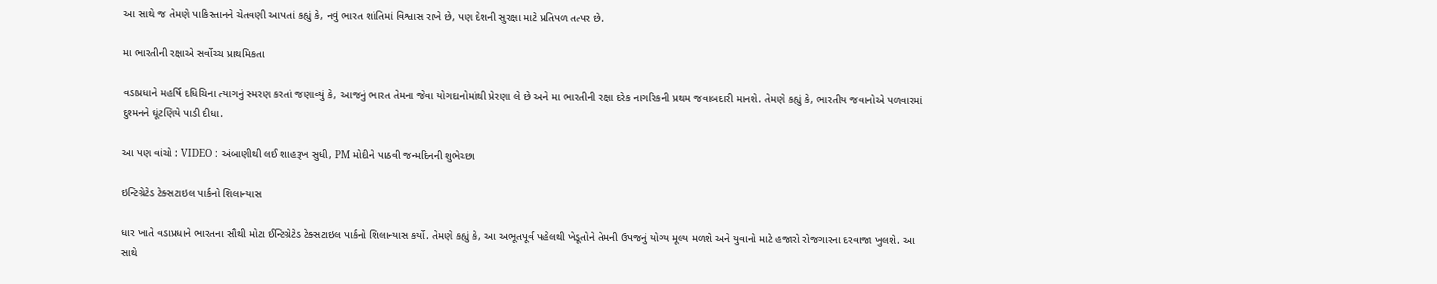આ સાથે જ તેમણે પાકિસ્તાનને ચેતવણી આપતાં કહ્યું કે, નવું ભારત શાંતિમાં વિશ્વાસ રાખે છે, પણ દેશની સુરક્ષા માટે પ્રતિપળ તત્પર છે.

મા ભારતીની રક્ષાએ સર્વોચ્ચ પ્રાથમિકતા

વડાપ્રધાને મહર્ષિ દધિચિના ત્યાગનું સ્મરણ કરતાં જણાવ્યું કે, આજનું ભારત તેમના જેવા યોગદાનોમાંથી પ્રેરણા લે છે અને મા ભારતીની રક્ષા દરેક નાગરિકની પ્રથમ જવાબદારી માનશે. તેમણે કહ્યું કે, ભારતીય જવાનોએ પળવારમાં દુશ્મનને ઘૂંટણિયે પાડી દીધા.

આ પણ વાંચો : VIDEO : અંબાણીથી લઈ શાહરૂખ સુધી, PM મોદીને પાઠવી જન્મદિનની શુભેચ્છા

ઇન્ટિગ્રેટેડ ટેક્સટાઇલ પાર્કનો શિલાન્યાસ

ધાર ખાતે વડાપ્રધાને ભારતના સૌથી મોટા ઈન્ટિગ્રેટેડ ટેક્સટાઇલ પાર્કનો શિલાન્યાસ કર્યો. તેમણે કહ્યું કે, આ અભૂતપૂર્વ પહેલથી ખેડૂતોને તેમની ઉપજનું યોગ્ય મૂલ્ય મળશે અને યુવાનો માટે હજારો રોજગારના દરવાજા ખુલશે. આ સાથે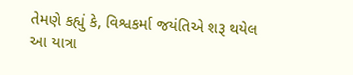તેમણે કહ્યું કે, વિશ્વકર્મા જયંતિએ શરૂ થયેલ આ યાત્રા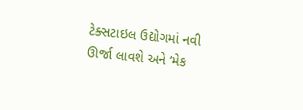ટેક્સટાઇલ ઉદ્યોગમાં નવી ઊર્જા લાવશે અને ‘મેક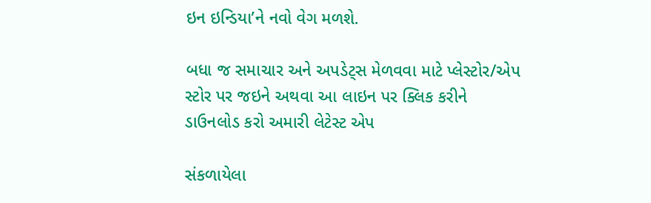ઇન ઇન્ડિયા’ને નવો વેગ મળશે.

બધા જ સમાચાર અને અપડેટ્સ મેળવવા માટે પ્લેસ્ટોર/એપ સ્ટોર પર જઇને અથવા આ લાઇન પર ક્લિક કરીને ડાઉનલોડ કરો અમારી લેટેસ્ટ એપ

સંકળાયેલા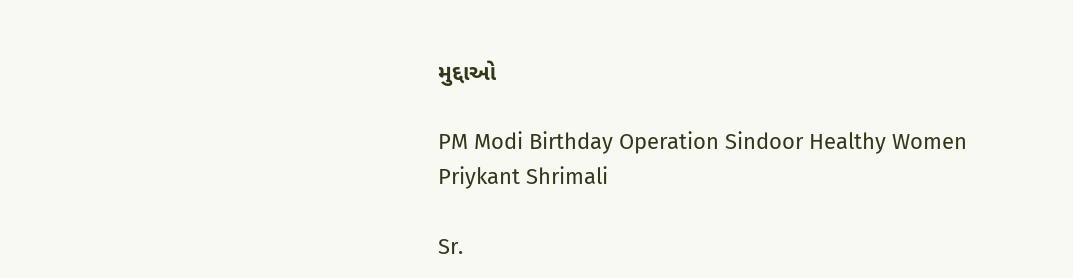મુદ્દાઓ

PM Modi Birthday Operation Sindoor Healthy Women
Priykant Shrimali

Sr.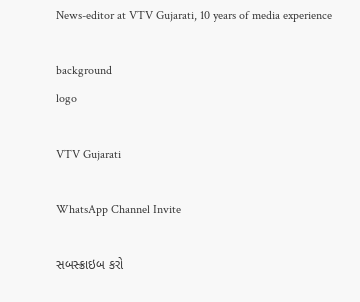News-editor at VTV Gujarati, 10 years of media experience

background
logo

VTV Gujarati

WhatsApp Channel Invite

સબસ્ક્રાઇબ કરો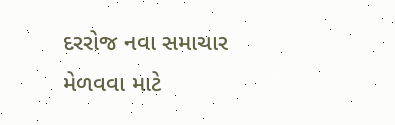દરરોજ નવા સમાચાર મેળવવા માટે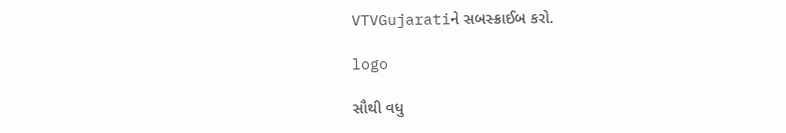VTVGujaratiને સબસ્ક્રાઈબ કરો.

logo

સૌથી વધુ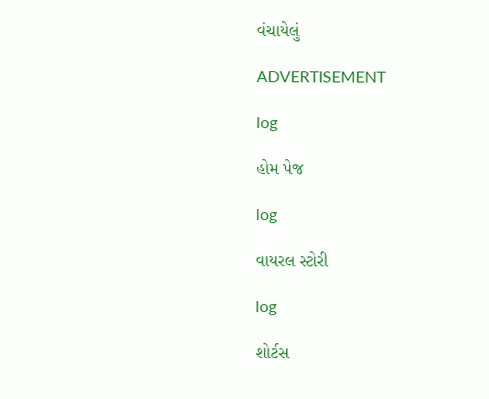વંચાયેલું

ADVERTISEMENT

log

હોમ પેજ

log

વાયરલ સ્ટોરી

log

શોર્ટસ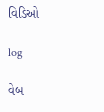વિડિઓ

log

વેબ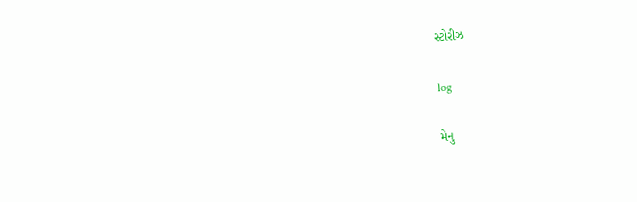સ્ટોરીઝ

log

મેનુ